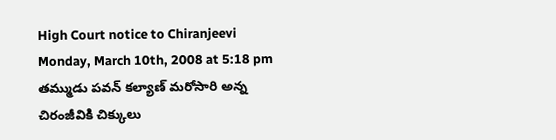High Court notice to Chiranjeevi
Monday, March 10th, 2008 at 5:18 pm
తమ్ముడు పవన్ కల్యాణ్ మరోసారి అన్న చిరంజీవికి చిక్కులు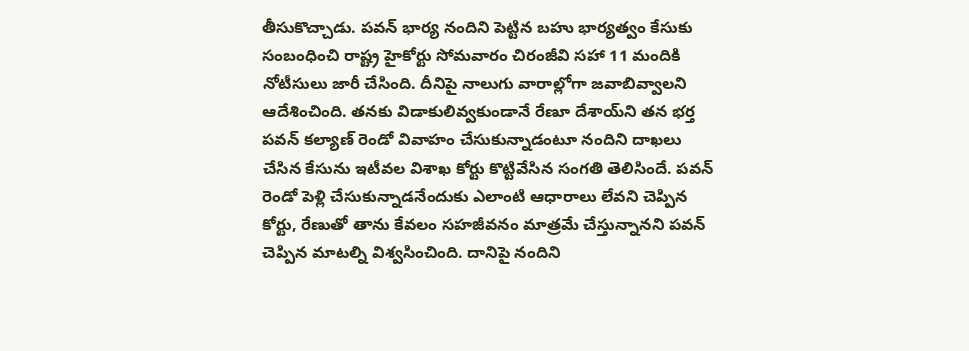తీసుకొచ్చాడు. పవన్ భార్య నందిని పెట్టిన బహు భార్యత్వం కేసుకు సంబంధించి రాష్ట్ర హైకోర్టు సోమవారం చిరంజీవి సహా 11 మందికి నోటీసులు జారీ చేసింది. దీనిపై నాలుగు వారాల్లోగా జవాబివ్వాలని ఆదేశించింది. తనకు విడాకులివ్వకుండానే రేణూ దేశాయ్‌ని తన భర్త పవన్ కల్యాణ్ రెండో వివాహం చేసుకున్నాడంటూ నందిని దాఖలు చేసిన కేసును ఇటీవల విశాఖ కోర్టు కొట్టివేసిన సంగతి తెలిసిందే. పవన్ రెండో పెళ్లి చేసుకున్నాడనేందుకు ఎలాంటి ఆధారాలు లేవని చెప్పిన కోర్టు, రేణుతో తాను కేవలం సహజీవనం మాత్రమే చేస్తున్నానని పవన్ చెప్పిన మాటల్ని విశ్వసించింది. దానిపై నందిని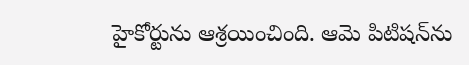హైకోర్టును ఆశ్రయించింది. ఆమె పిటిషన్‌ను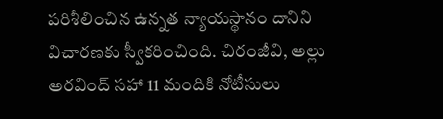పరిశీలించిన ఉన్నత న్యాయస్థానం దానిని విచారణకు స్వీకరించింది. చిరంజీవి, అల్లు అరవింద్ సహా 11 మందికి నోటీసులు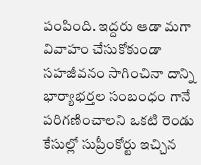పంపింది. ఇద్దరు ఆడా మగా వివాహం చేసుకోకుండా సహజీవనం సాగించినా దాన్ని భార్యాభర్తల సంబంధం గానే పరిగణించాలని ఒకటి రెండు కేసుల్లో సుప్రీంకోర్టు ఇచ్చిన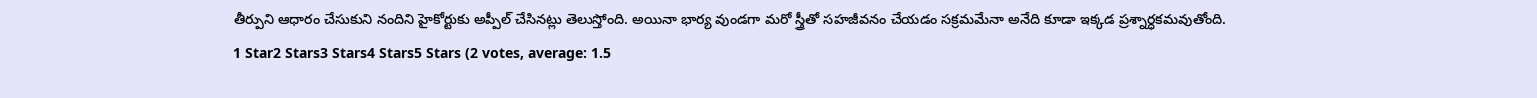తీర్పుని ఆధారం చేసుకుని నందిని హైకోర్టుకు అప్పీల్ చేసినట్లు తెలుస్తోంది. అయినా భార్య వుండగా మరో స్త్రీతో సహజీవనం చేయడం సక్రమమేనా అనేది కూడా ఇక్కడ ప్రశ్నార్ధకమవుతోంది.
1 Star2 Stars3 Stars4 Stars5 Stars (2 votes, average: 1.5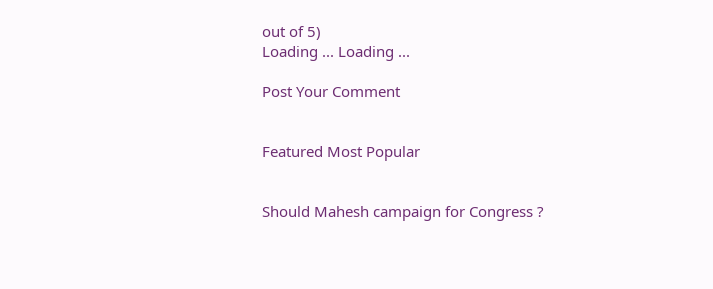out of 5)
Loading ... Loading ...

Post Your Comment


Featured Most Popular


Should Mahesh campaign for Congress ?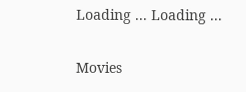Loading ... Loading ...

Movies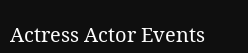Actress Actor Events